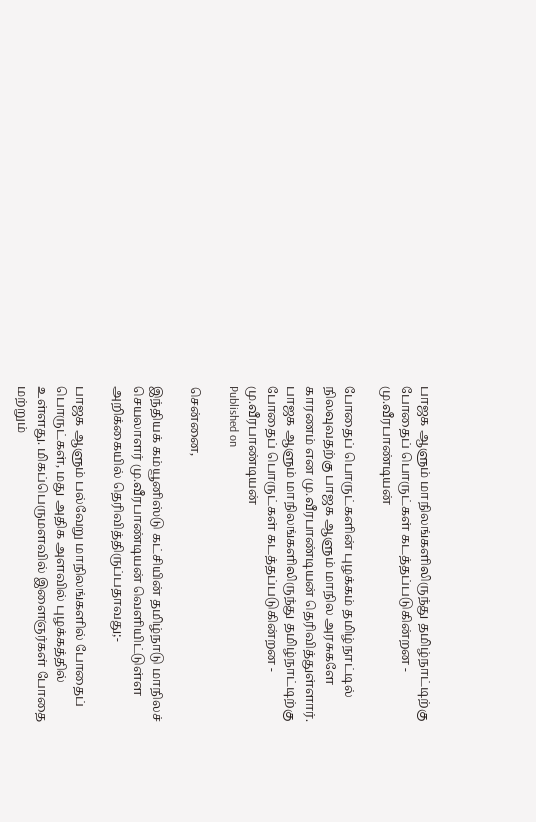பாஜக ஆளும் மாநிலங்களிலிருந்து தமிழ்நாட்டிற்கு போதைப் பொருட்கள் கடத்தப்படுகின்றன - மு.வீரபாண்டியன்

போதைப் பொருட்களின் புழக்கம் தமிழ்நாட்டில் நிலவுவதற்கு பாஜக ஆளும் மாநில அரசுகளே காரணம் என மு.வீரபாண்டியன் தெரிவித்துள்ளார்.
பாஜக ஆளும் மாநிலங்களிலிருந்து தமிழ்நாட்டிற்கு போதைப் பொருட்கள் கடத்தப்படுகின்றன - மு.வீரபாண்டியன்
Published on

சென்னை,

இந்தியக் கம்யூனிஸ்டு கட்சியின் தமிழ்நாடு மாநிலச் செயலாளர் மு.வீரபாண்டியன் வெளியிட்டுள்ள அறிக்கையில் தெரிவித்திருப்பதாவது;-

பாஜக ஆளும் பல்வேறு மாநிலங்களில் போதைப் பொருட்கள், மது அதிக அளவில் புழக்கத்தில் உள்ளது. மிகப்பெருமளவில் இளைஞர்கள் போதை மற்றும்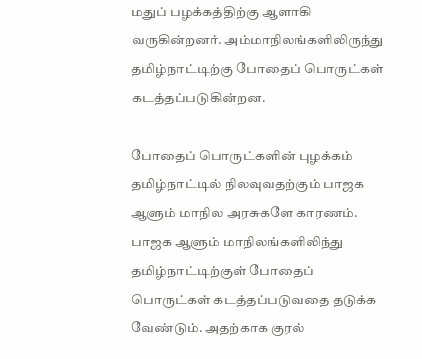மதுப் பழக்கத்திற்கு ஆளாகி வருகின்றனர். அம்மாநிலங்களிலிருந்து தமிழ்நாட்டிற்கு போதைப் பொருட்கள் கடத்தப்படுகின்றன.

போதைப் பொருட்களின் புழக்கம் தமிழ்நாட்டில் நிலவுவதற்கும் பாஜக ஆளும் மாநில அரசுகளே காரணம். பாஜக ஆளும் மாநிலங்களிலிந்து தமிழ்நாட்டிற்குள் போதைப் பொருட்கள் கடத்தப்படுவதை தடுக்க வேண்டும். அதற்காக குரல்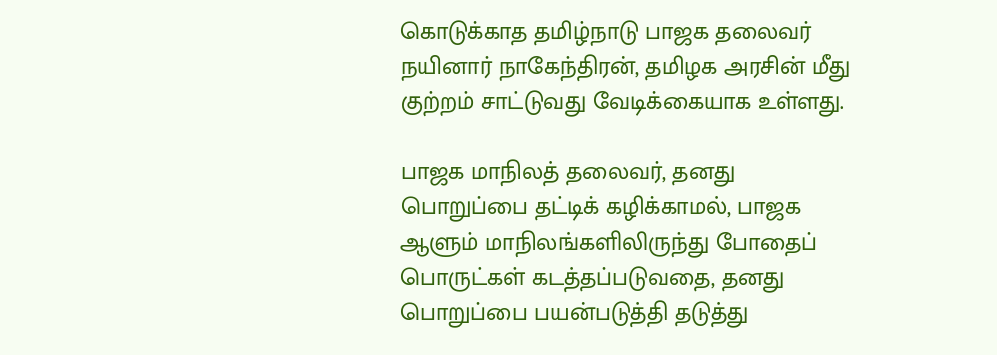கொடுக்காத தமிழ்நாடு பாஜக தலைவர் நயினார் நாகேந்திரன், தமிழக அரசின் மீது குற்றம் சாட்டுவது வேடிக்கையாக உள்ளது.

பாஜக மாநிலத் தலைவர், தனது பொறுப்பை தட்டிக் கழிக்காமல், பாஜக ஆளும் மாநிலங்களிலிருந்து போதைப் பொருட்கள் கடத்தப்படுவதை, தனது பொறுப்பை பயன்படுத்தி தடுத்து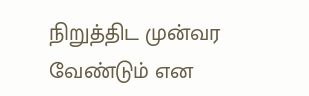நிறுத்திட முன்வர வேண்டும் என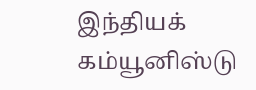இந்தியக் கம்யூனிஸ்டு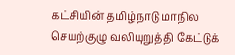கட்சியின் தமிழ்நாடு மாநில செயற்குழு வலியுறுத்தி கேட்டுக்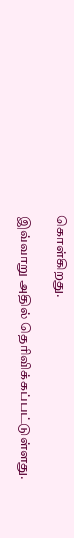கொள்கிறது.

இவ்வாறு அதில் தெரிவிக்கப்பட்டுள்ளது.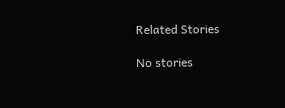Related Stories

No stories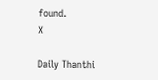found.
X

Daily Thanthi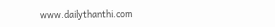www.dailythanthi.com